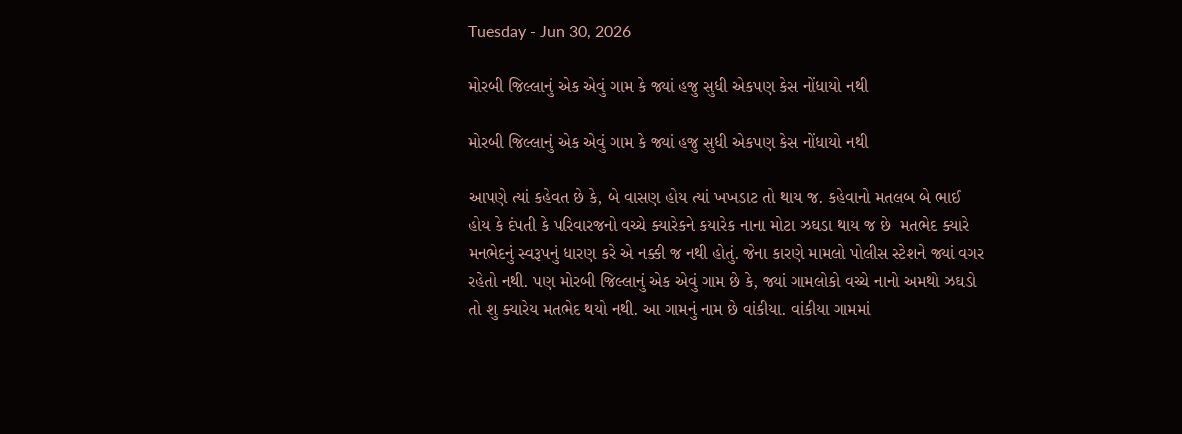Tuesday - Jun 30, 2026

મોરબી જિલ્લાનું એક એવું ગામ કે જ્યાં હજુ સુધી એકપણ કેસ નોંધાયો નથી

મોરબી જિલ્લાનું એક એવું ગામ કે જ્યાં હજુ સુધી એકપણ કેસ નોંધાયો નથી

આપણે ત્યાં કહેવત છે કે, બે વાસણ હોય ત્યાં ખખડાટ તો થાય જ. કહેવાનો મતલબ બે ભાઈ હોય કે દંપતી કે પરિવારજનો વચ્ચે ક્યારેકને કયારેક નાના મોટા ઝઘડા થાય જ છે  મતભેદ ક્યારે મનભેદનું સ્વરૂપનું ધારણ કરે એ નક્કી જ નથી હોતું. જેના કારણે મામલો પોલીસ સ્ટેશને જ્યાં વગર રહેતો નથી. પણ મોરબી જિલ્લાનું એક એવું ગામ છે કે, જ્યાં ગામલોકો વચ્ચે નાનો અમથો ઝઘડો તો શુ ક્યારેય મતભેદ થયો નથી. આ ગામનું નામ છે વાંકીયા. વાંકીયા ગામમાં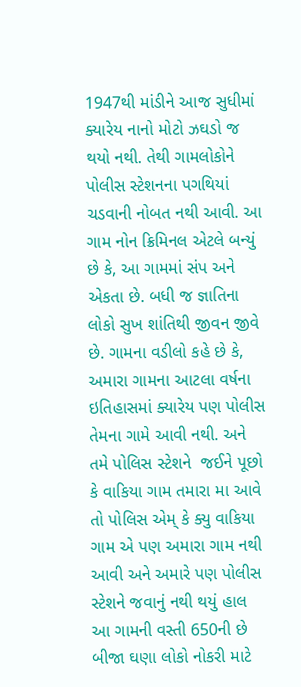1947થી માંડીને આજ સુધીમાં ક્યારેય નાનો મોટો ઝઘડો જ થયો નથી. તેથી ગામલોકોને પોલીસ સ્ટેશનના પગથિયાં ચડવાની નોબત નથી આવી. આ ગામ નોન ક્રિમિનલ એટલે બન્યું છે કે, આ ગામમાં સંપ અને એકતા છે. બધી જ જ્ઞાતિના લોકો સુખ શાંતિથી જીવન જીવે છે. ગામના વડીલો કહે છે કે, અમારા ગામના આટલા વર્ષના ઇતિહાસમાં ક્યારેય પણ પોલીસ તેમના ગામે આવી નથી. અને તમે પોલિસ સ્ટેશને  જઈને પૂછો કે વાકિયા ગામ તમારા મા આવે તો પોલિસ એમ્ કે ક્યુ વાકિયા ગામ એ પણ અમારા ગામ નથી આવી અને અમારે પણ પોલીસ સ્ટેશને જવાનું નથી થયું હાલ આ ગામની વસ્તી 650ની છે  બીજા ઘણા લોકો નોકરી માટે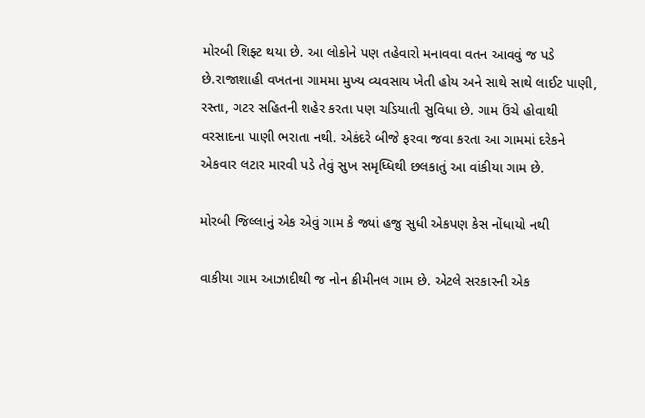મોરબી શિફ્ટ થયા છે. આ લોકોને પણ તહેવારો મનાવવા વતન આવવું જ પડે છે.રાજાશાહી વખતના ગામમા મુખ્ય વ્યવસાય ખેતી હોય અને સાથે સાથે લાઈટ પાણી, રસ્તા, ગટર સહિતની શહેર કરતા પણ ચડિયાતી સુવિધા છે. ગામ ઉંચે હોવાથી વરસાદના પાણી ભરાતા નથી. એકંદરે બીજે ફરવા જવા કરતા આ ગામમાં દરેકને એકવાર લટાર મારવી પડે તેવું સુખ સમૃધ્ધિથી છલકાતું આ વાંકીયા ગામ છે.

મોરબી જિલ્લાનું એક એવું ગામ કે જ્યાં હજુ સુધી એકપણ કેસ નોંધાયો નથી

વાકીયા ગામ આઝાદીથી જ નોન ક્રીમીનલ ગામ છે. એટલે સરકારની એક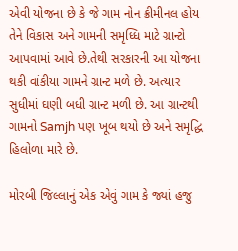એવી યોજના છે કે જે ગામ નોન ક્રીમીનલ હોય તેને વિકાસ અને ગામની સમૃધ્ધિ માટે ગ્રાન્ટો આપવામાં આવે છે.તેથી સરકારની આ યોજના થકી વાંકીયા ગામને ગ્રાન્ટ મળે છે. અત્યાર સુધીમાં ઘણી બધી ગ્રાન્ટ મળી છે. આ ગ્રાન્ટથી ગામનો Samjh પણ ખૂબ થયો છે અને સમૃદ્ધિ હિલોળા મારે છે.

મોરબી જિલ્લાનું એક એવું ગામ કે જ્યાં હજુ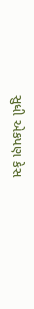સુધી એકપણ કેસ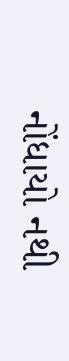નોંધાયો નથી